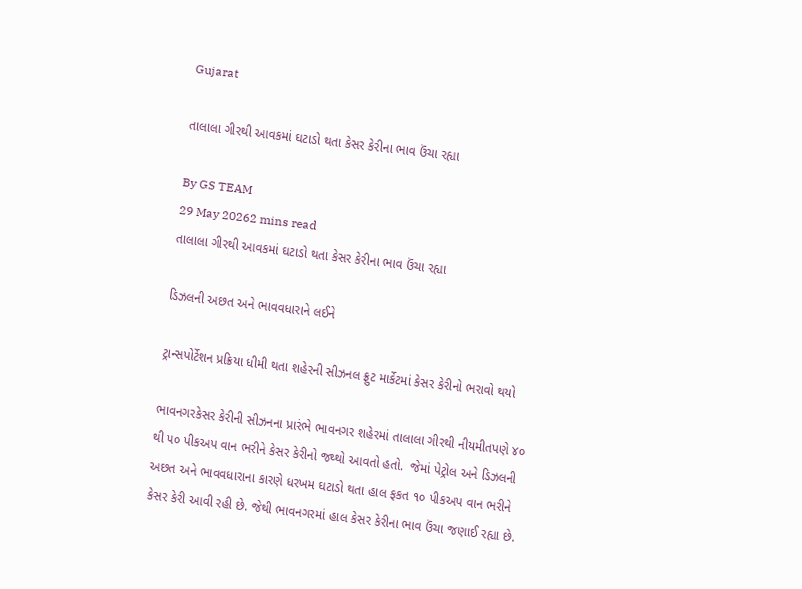Gujarat

તાલાલા ગીરથી આવકમાં ઘટાડો થતા કેસર કેરીના ભાવ ઉંચા રહ્યા

By GS TEAM
29 May 20262 mins read
તાલાલા ગીરથી આવકમાં ઘટાડો થતા કેસર કેરીના ભાવ ઉંચા રહ્યા

ડિઝલની અછત અને ભાવવધારાને લઈને

ટ્રાન્સપોર્ટેશન પ્રક્રિયા ધીમી થતા શહેરની સીઝનલ ફ્રુટ માર્કેટમાં કેસર કેરીનો ભરાવો થયો

ભાવનગરકેસર કેરીની સીઝનના પ્રારંભે ભાવનગર શહેરમાં તાલાલા ગીરથી નીયમીતપણે ૪૦ થી ૫૦ પીકઅપ વાન ભરીને કેસર કેરીનો જથ્થો આવતો હતો.  જેમાં પેટ્રોલ અને ડિઝલની અછત અને ભાવવધારાના કારણે ધરખમ ઘટાડો થતા હાલ ફકત ૧૦ પીકઅપ વાન ભરીને કેસર કેરી આવી રહી છે. જેથી ભાવનગરમાં હાલ કેસર કેરીના ભાવ ઉંચા જણાઈ રહ્યા છે.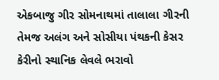એકબાજુ ગીર સોમનાથમાં તાલાલા ગીરની  તેમજ અલંગ અને સોસીયા પંથકની કેસર કેરીનો સ્થાનિક લેવલે ભરાવો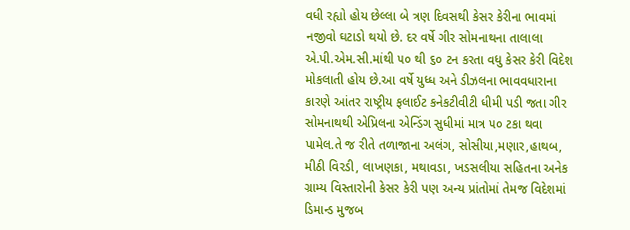વધી રહ્યો હોય છેલ્લા બે ત્રણ દિવસથી કેસર કેરીના ભાવમાં નજીવો ઘટાડો થયો છે. દર વર્ષે ગીર સોમનાથના તાલાલા એ.પી.એમ.સી.માંથી ૫૦ થી ૬૦ ટન કરતા વધુ કેસર કેરી વિદેશ મોકલાતી હોય છે.આ વર્ષે યુધ્ધ અને ડીઝલના ભાવવધારાના કારણે આંતર રાષ્ટ્રીય ફલાઈટ કનેકટીવીટી ધીમી પડી જતા ગીર સોમનાથથી એપ્રિલના એન્ડિંગ સુધીમાં માત્ર ૫૦ ટકા થવા પામેલ.તે જ રીતે તળાજાના અલંગ, સોસીયા,મણાર,હાથબ, મીઠી વિરડી, લાખણકા, મથાવડા, ખડસલીયા સહિતના અનેક ગ્રામ્ય વિસ્તારોની કેસર કેરી પણ અન્ય પ્રાંતોમાં તેમજ વિદેશમાં ડિમાન્ડ મુજબ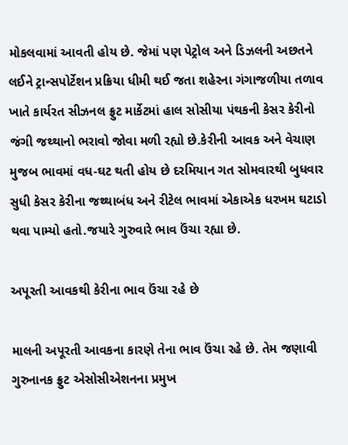મોકલવામાં આવતી હોય છે. જેમાં પણ પેટ્રોલ અને ડિઝલની અછતને લઈને ટ્રાન્સપોર્ટેશન પ્રક્રિયા ધીમી થઈ જતા શહેરના ગંગાજળીયા તળાવ ખાતે કાર્યરત સીઝનલ ફ્રુટ માર્કેટમાં હાલ સોસીયા પંથકની કેસર કેરીનો જંગી જથ્થાનો ભરાવો જોવા મળી રહ્યો છે.કેરીની આવક અને વેચાણ મુજબ ભાવમાં વધ-ઘટ થતી હોય છે દરમિયાન ગત સોમવારથી બુધવાર સુધી કેસર કેરીના જથ્થાબંધ અને રીટેલ ભાવમાં એકાએક ધરખમ ઘટાડો થવા પામ્યો હતો.જયારે ગુરુવારે ભાવ ઉંચા રહ્યા છે.

અપૂરતી આવકથી કેરીના ભાવ ઉંચા રહે છે

માલની અપૂરતી આવકના કારણે તેના ભાવ ઉંચા રહે છે. તેમ જણાવી ગુરુનાનક ફ્રુટ એસોસીએશનના પ્રમુખ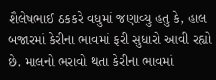શૈલેષભાઈ ઠકકરે વધુમાં જણાવ્યુ હતુ કે, હાલ બજારમાં કેરીના ભાવમાં ફરી સુધારો આવી રહ્યો છે. માલનો ભરાવો થતા કેરીના ભાવમાં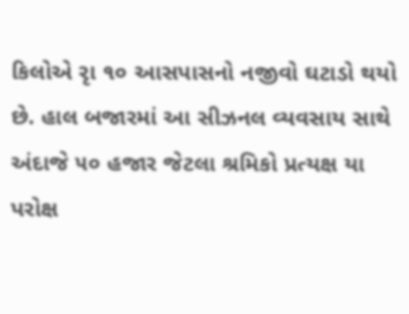કિલોએ રૃા ૧૦ આસપાસનો નજીવો ઘટાડો થયો છે. હાલ બજારમાં આ સીઝનલ વ્યવસાય સાથે અંદાજે ૫૦ હજાર જેટલા શ્રમિકો પ્રત્યક્ષ યા પરોક્ષ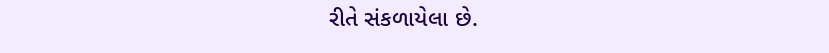રીતે સંકળાયેલા છે.